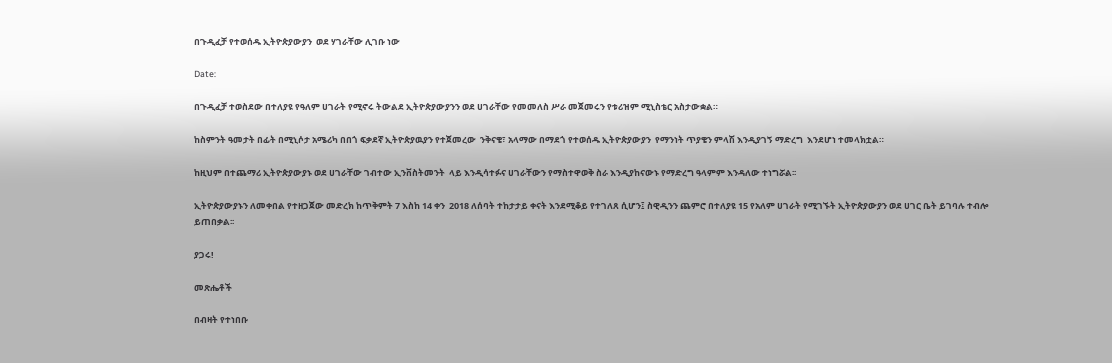በጉዲፈቻ የተወሰዱ ኢትዮጵያውያን  ወደ ሃገራቸው ሊገቡ ነው

Date:

በጉዲፈቻ ተወስደው በተለያዩ የዓለም ሀገራት የሚኖሩ ትውልደ ኢትዮጵያውያንን ወደ ሀገራቸው የመመለስ ሥራ መጀመሩን የቱሪዝም ሚኒስቴር አስታውቋል።

ከስምንት ዓመታት በፊት በሚኒሶታ አሜሪካ በበጎ ፍቃደኛ ኢትዮጵያዉያን የተጀመረው  ንቅናቄ፣ አላማው በማደጎ የተወሰዱ ኢትዮጵያውያን  የማንነት ጥያቄን ምላሽ እንዲያገኝ ማድረግ  እንደሆነ ተመላክቷል።

ከዚህም በተጨማሪ ኢትዮጵያውያኑ ወደ ሀገራቸው ገብተው ኢንቨስትመንት  ላይ እንዲሳተፉና ሀገራቸውን የማስተዋወቅ ስራ እንዲያከናውኑ የማድረግ ዓላምም እንዳለው ተነግሯል፡፡

ኢትዮጵያውያኑን ለመቀበል የተዘጋጀው መድረክ ከጥቅምት 7 እስከ 14 ቀን  2018 ለሰባት ተከታታይ ቀናት እንደሚቆይ የተገለጸ ሲሆን፤ ስዊዲንን ጨምሮ በተለያዩ 15 የአለም ሀገራት የሚገኙት ኢትዮጵያውያን ወደ ሀገር ቤት ይገባሉ ተብሎ ይጠበቃል፡፡

ያጋሩ!

መጽሔቶች

በብዛት የተነበቡ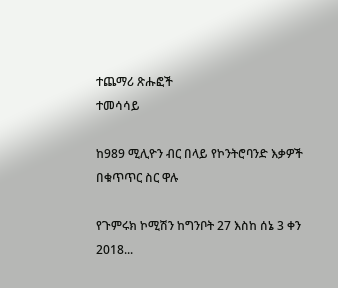ተጨማሪ ጽሑፎች
ተመሳሳይ

ከ989 ሚሊዮን ብር በላይ የኮንትሮባንድ እቃዎች በቁጥጥር ስር ዋሉ

የጉምሩክ ኮሚሽን ከግንቦት 27 እስከ ሰኔ 3 ቀን 2018...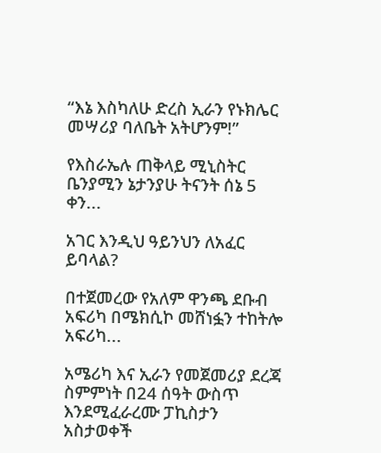“እኔ እስካለሁ ድረስ ኢራን የኑክሌር መሣሪያ ባለቤት አትሆንም!”

የእስራኤሉ ጠቅላይ ሚኒስትር ቤንያሚን ኔታንያሁ ትናንት ሰኔ 5 ቀን...

አገር እንዲህ ዓይንህን ለአፈር ይባላል?

በተጀመረው የአለም ዋንጫ ደቡብ አፍሪካ በሜክሲኮ መሸነፏን ተከትሎ አፍሪካ...

አሜሪካ እና ኢራን የመጀመሪያ ደረጃ ስምምነት በ24 ሰዓት ውስጥ እንደሚፈራረሙ ፓኪስታን አስታወቀች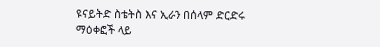ዩናይትድ ስቴትስ እና ኢራን በሰላም ድርድሩ ማዕቀፎች ላይ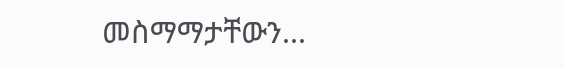መስማማታቸውን...